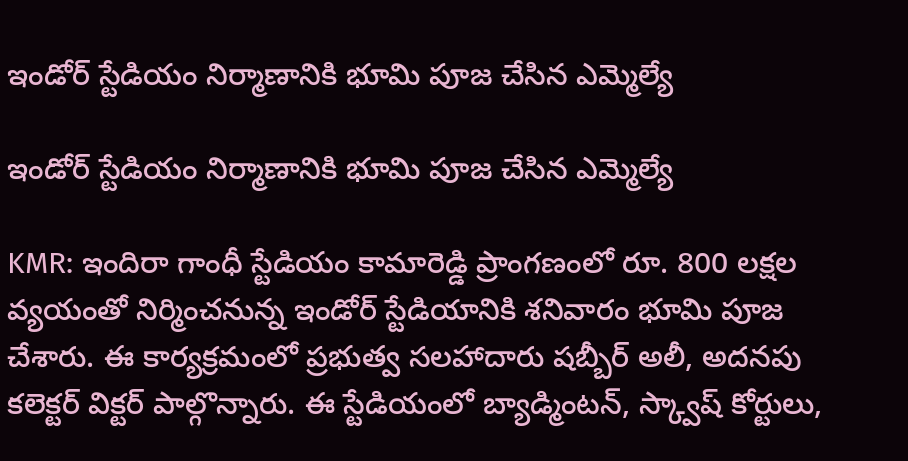ఇండోర్ స్టేడియం నిర్మాణానికి భూమి పూజ చేసిన ఎమ్మెల్యే

ఇండోర్ స్టేడియం నిర్మాణానికి భూమి పూజ చేసిన ఎమ్మెల్యే

KMR: ఇందిరా గాంధీ స్టేడియం కామారెడ్డి ప్రాంగణంలో రూ. 800 లక్షల వ్యయంతో నిర్మించనున్న ఇండోర్ స్టేడియానికి శనివారం భూమి పూజ చేశారు. ఈ కార్యక్రమంలో ప్రభుత్వ సలహాదారు షబ్బీర్ అలీ, అదనపు కలెక్టర్ విక్టర్ పాల్గొన్నారు. ఈ స్టేడియంలో బ్యాడ్మింటన్, స్క్వాష్ కోర్టులు,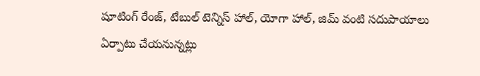షూటింగ్ రేంజ్, టేబుల్ టెన్నిస్ హాల్, యోగా హాల్, జిమ్ వంటి సదుపాయాలు ఏర్పాటు చేయనున్నట్లు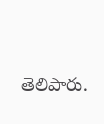తెలిపారు.